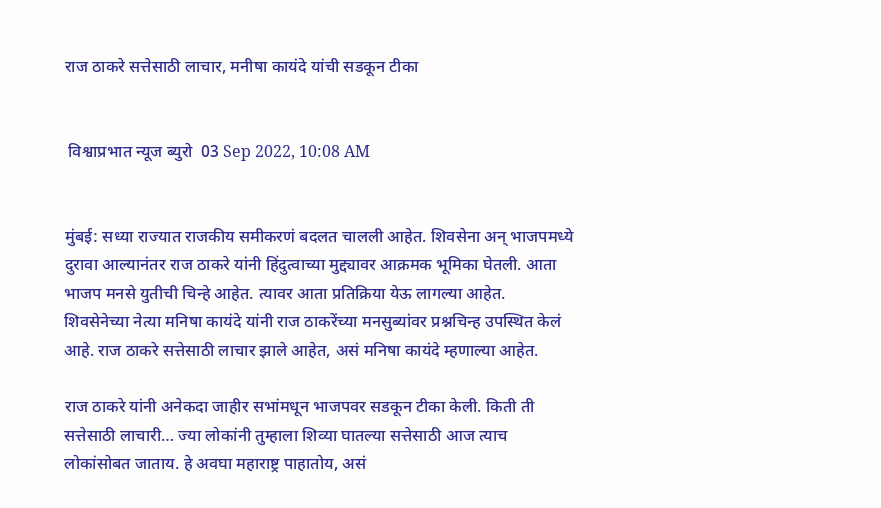राज ठाकरे सत्तेसाठी लाचार, मनीषा कायंदे यांची सडकून टीका


 विश्वाप्रभात न्यूज ब्युरो  03 Sep 2022, 10:08 AM


मुंबई: सध्या राज्यात राजकीय समीकरणं बदलत चालली आहेत. शिवसेना अन् भाजपमध्ये दुरावा आल्यानंतर राज ठाकरे यांनी हिंदुत्वाच्या मुद्द्यावर आक्रमक भूमिका घेतली. आता भाजप मनसे युतीची चिन्हे आहेत. त्यावर आता प्रतिक्रिया येऊ लागल्या आहेत. शिवसेनेच्या नेत्या मनिषा कायंदे यांनी राज ठाकरेंच्या मनसुब्यांवर प्रश्नचिन्ह उपस्थित केलं आहे. राज ठाकरे सत्तेसाठी लाचार झाले आहेत, असं मनिषा कायंदे म्हणाल्या आहेत.

राज ठाकरे यांनी अनेकदा जाहीर सभांमधून भाजपवर सडकून टीका केली. किती ती सत्तेसाठी लाचारी… ज्या लोकांनी तुम्हाला शिव्या घातल्या सत्तेसाठी आज त्याच लोकांसोबत जाताय. हे अवघा महाराष्ट्र पाहातोय, असं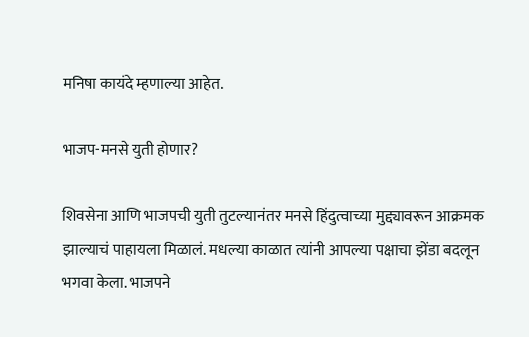मनिषा कायंदे म्हणाल्या आहेत.

भाजप-मनसे युती होणार?

शिवसेना आणि भाजपची युती तुटल्यानंतर मनसे हिंदुत्वाच्या मुद्द्यावरून आक्रमक झाल्याचं पाहायला मिळालं. मधल्या काळात त्यांनी आपल्या पक्षाचा झेंडा बदलून भगवा केला. भाजपने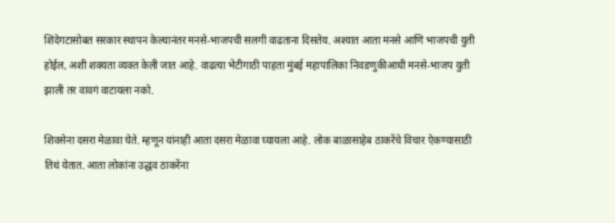शिंदेगटासोबत सरकार स्थापन केल्यानंतर मनसे-भाजपची सलगी वाढताना दिसतेय. अश्यात आता मनसे आणि भाजपची युती होईल, अशी शक्यता व्यक्त केली जात आहे. वाढत्या भेटीगाठी पाहता मुंबई महापालिका निवडणुकीआधी मनसे-भाजप युती झाली तर वावगं वाटायला नको.

शिवसेना दसरा मेळावा घेते. म्हणून यांनाही आता दसरा मेळावा घ्यायला आहे. लोक बाळासाहेब ठाकरेंचे विचार ऐकण्यासाठी तिथं येतात. आता लोकांना उद्धव ठाकरेंना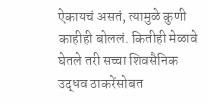ऐकायचं असतं, त्यामुळे कुणी काहीही बोललं. कितीही मेळावे घेतले तरी सच्चा शिवसैनिक उद्धव ठाकरेंसोबत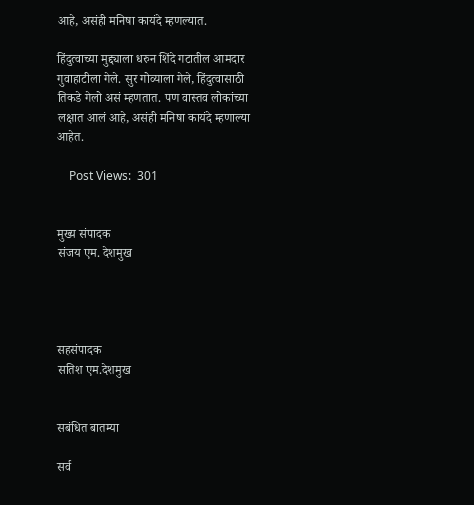आहे, असंही मनिषा कायंदे म्हणल्यात.

हिंदुत्वाच्या मुद्द्याला धरुन शिंदे गटातील आमदार गुवाहाटीला गेले. सुर गोव्याला गेले, हिंदुत्वासाठी तिकडे गेलो असं म्हणतात. पण वास्तव लोकांच्या लक्षात आलं आहे, असंही मनिषा कायंदे म्हणाल्या आहेत.

    Post Views:  301


मुख्य संपादक
संजय एम. देशमुख




सहसंपादक
सतिश एम.देशमुख


सबंधित बातम्या

सर्व